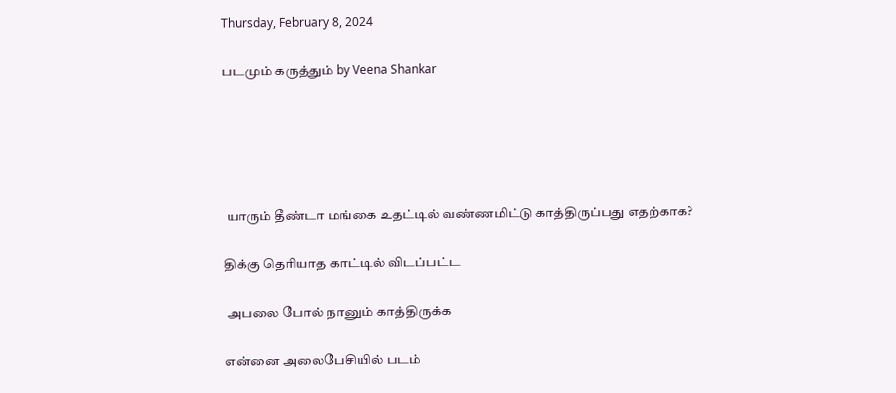Thursday, February 8, 2024

படமும் கருத்தும் by Veena Shankar





 யாரும் தீண்டா மங்கை உதட்டில் வண்ணமிட்டு காத்திருப்பது எதற்காக?

திக்கு தெரியாத காட்டில் விடப்பட்ட

 அபலை போல் நானும் காத்திருக்க

என்னை அலைபேசியில் படம்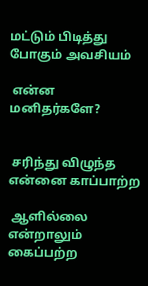மட்டும் பிடித்து போகும் அவசியம்

 என்ன மனிதர்களே?


 சரிந்து விழுந்த என்னை காப்பாற்ற

 ஆளில்லை என்றாலும் கைப்பற்ற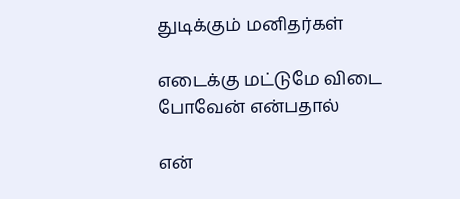துடிக்கும் மனிதர்கள்

எடைக்கு மட்டுமே விடை போவேன் என்பதால்

என்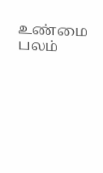உண்மை பலம்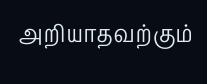அறியாதவற்கும்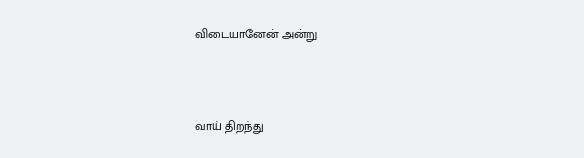விடையானேன் அன்று



வாய் திறந்து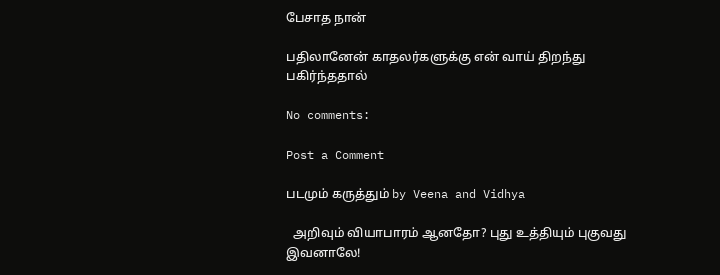பேசாத நான்

பதிலானேன் காதலர்களுக்கு என் வாய் திறந்து பகிர்ந்ததால்

No comments:

Post a Comment

படமும் கருத்தும் by Veena and Vidhya

  அறிவும் வியாபாரம் ஆனதோ? புது உத்தியும் புகுவது இவனாலே!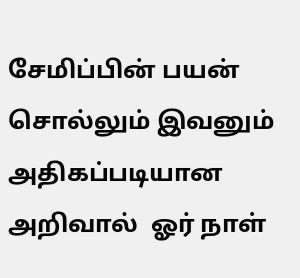சேமிப்பின் பயன் சொல்லும் இவனும் அதிகப்படியான அறிவால்  ஓர் நாள்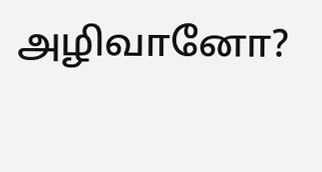அழிவானோ?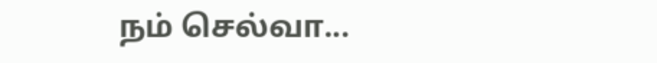நம் செல்வா...